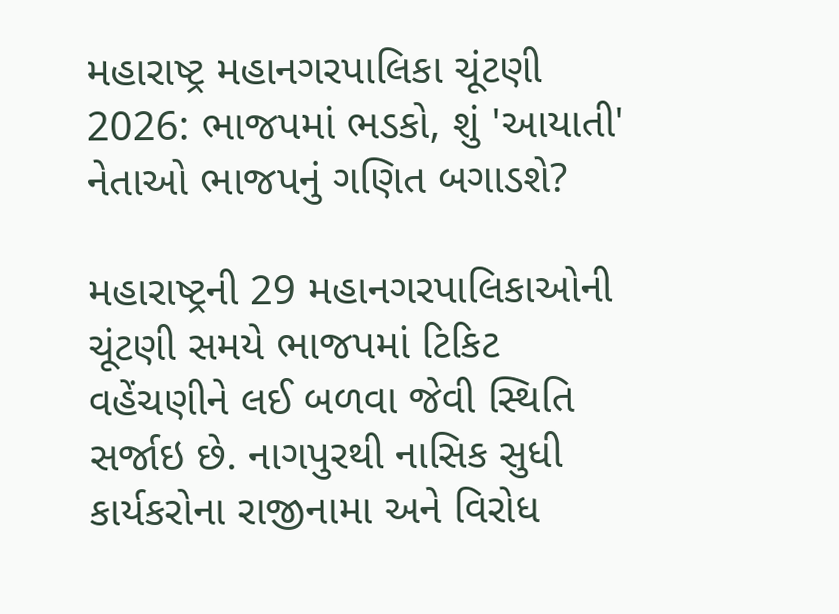મહારાષ્ટ્ર મહાનગરપાલિકા ચૂંટણી 2026: ભાજપમાં ભડકો, શું 'આયાતી' નેતાઓ ભાજપનું ગણિત બગાડશે?

મહારાષ્ટ્રની 29 મહાનગરપાલિકાઓની ચૂંટણી સમયે ભાજપમાં ટિકિટ વહેંચણીને લઈ બળવા જેવી સ્થિતિ સર્જાઇ છે. નાગપુરથી નાસિક સુધી કાર્યકરોના રાજીનામા અને વિરોધ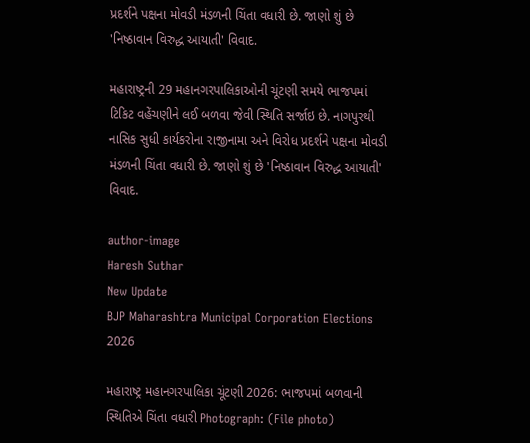પ્રદર્શને પક્ષના મોવડી મંડળની ચિંતા વધારી છે. જાણો શું છે 'નિષ્ઠાવાન વિરુદ્ધ આયાતી' વિવાદ.

મહારાષ્ટ્રની 29 મહાનગરપાલિકાઓની ચૂંટણી સમયે ભાજપમાં ટિકિટ વહેંચણીને લઈ બળવા જેવી સ્થિતિ સર્જાઇ છે. નાગપુરથી નાસિક સુધી કાર્યકરોના રાજીનામા અને વિરોધ પ્રદર્શને પક્ષના મોવડી મંડળની ચિંતા વધારી છે. જાણો શું છે 'નિષ્ઠાવાન વિરુદ્ધ આયાતી' વિવાદ.

author-image
Haresh Suthar
New Update
BJP Maharashtra Municipal Corporation Elections 2026

મહારાષ્ટ્ર મહાનગરપાલિકા ચૂંટણી 2026: ભાજપમાં બળવાની સ્થિતિએ ચિંતા વધારી Photograph: (File photo)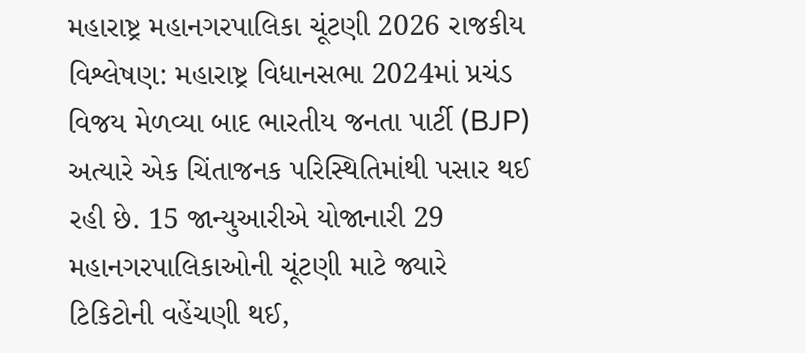મહારાષ્ટ્ર મહાનગરપાલિકા ચૂંટણી 2026 રાજકીય વિશ્લેષણ: મહારાષ્ટ્ર વિધાનસભા 2024માં પ્રચંડ વિજય મેળવ્યા બાદ ભારતીય જનતા પાર્ટી (BJP) અત્યારે એક ચિંતાજનક પરિસ્થિતિમાંથી પસાર થઈ રહી છે. 15 જાન્યુઆરીએ યોજાનારી 29 મહાનગરપાલિકાઓની ચૂંટણી માટે જ્યારે ટિકિટોની વહેંચણી થઈ,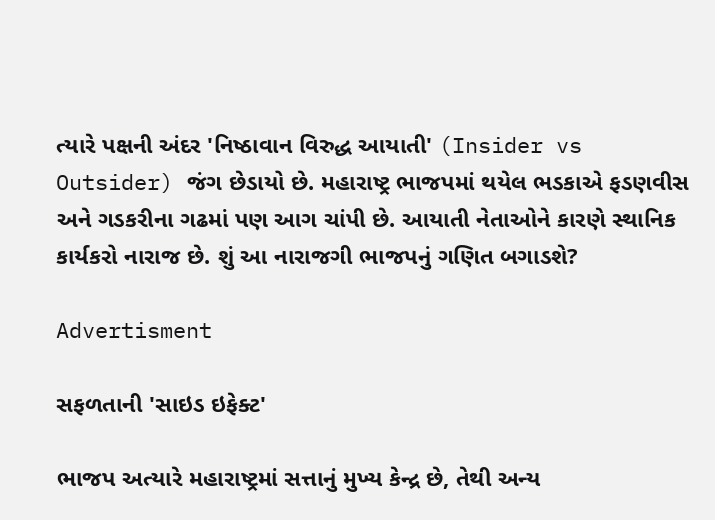ત્યારે પક્ષની અંદર 'નિષ્ઠાવાન વિરુદ્ધ આયાતી' (Insider vs Outsider) જંગ છેડાયો છે. મહારાષ્ટ્ર ભાજપમાં થયેલ ભડકાએ ફડણવીસ અને ગડકરીના ગઢમાં પણ આગ ચાંપી છે. આયાતી નેતાઓને કારણે સ્થાનિક કાર્યકરો નારાજ છે. શું આ નારાજગી ભાજપનું ગણિત બગાડશે?

Advertisment

સફળતાની 'સાઇડ ઇફેક્ટ'

ભાજપ અત્યારે મહારાષ્ટ્રમાં સત્તાનું મુખ્ય કેન્દ્ર છે, તેથી અન્ય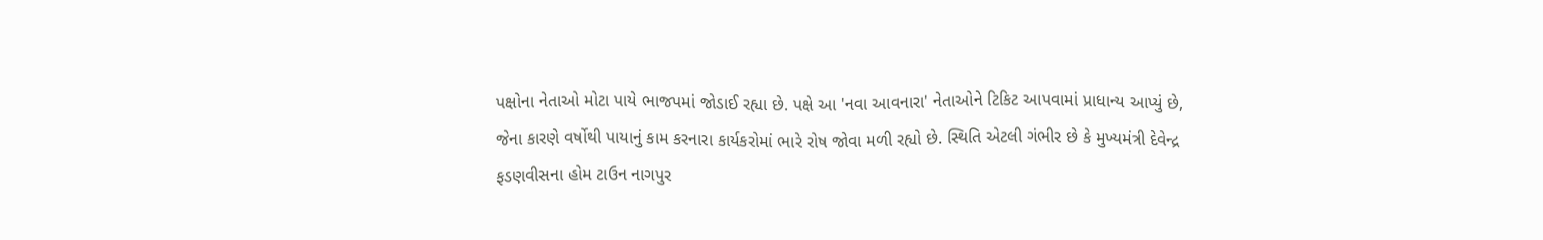પક્ષોના નેતાઓ મોટા પાયે ભાજપમાં જોડાઈ રહ્યા છે. પક્ષે આ 'નવા આવનારા' નેતાઓને ટિકિટ આપવામાં પ્રાધાન્ય આપ્યું છે, જેના કારણે વર્ષોથી પાયાનું કામ કરનારા કાર્યકરોમાં ભારે રોષ જોવા મળી રહ્યો છે. સ્થિતિ એટલી ગંભીર છે કે મુખ્યમંત્રી દેવેન્દ્ર ફડણવીસના હોમ ટાઉન નાગપુર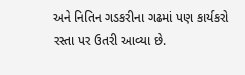અને નિતિન ગડકરીના ગઢમાં પણ કાર્યકરો રસ્તા પર ઉતરી આવ્યા છે.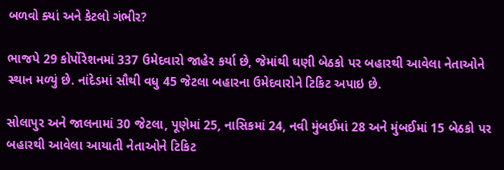બળવો ક્યાં અને કેટલો ગંભીર?

ભાજપે 29 કોર્પોરેશનમાં 337 ઉમેદવારો જાહેર કર્યા છે, જેમાંથી ઘણી બેઠકો પર બહારથી આવેલા નેતાઓને સ્થાન મળ્યું છે. નાંદેડમાં સૌથી વધુ 45 જેટલા બહારના ઉમેદવારોને ટિકિટ અપાઇ છે.

સોલાપુર અને જાલનામાં 30 જેટલા, પૂણેમાં 25, નાસિકમાં 24, નવી મુંબઈમાં 28 અને મુંબઈમાં 15 બેઠકો પર બહારથી આવેલા આયાતી નેતાઓને ટિકિટ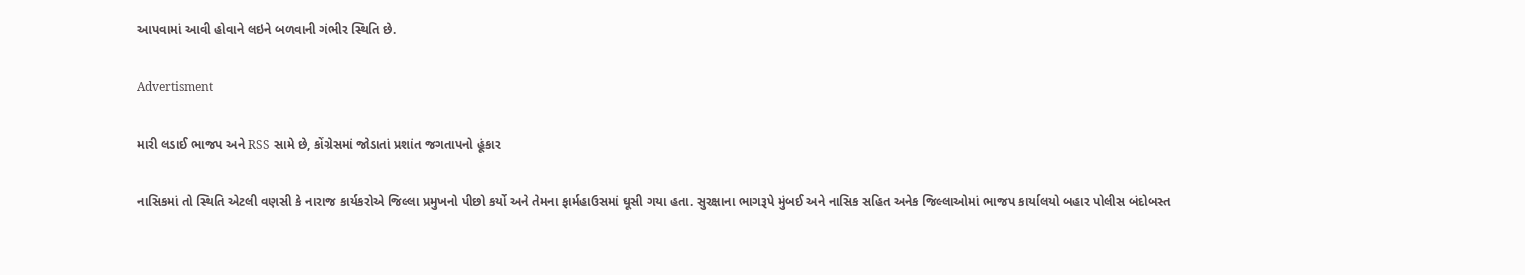આપવામાં આવી હોવાને લઇને બળવાની ગંભીર સ્થિતિ છે.

Advertisment

મારી લડાઈ ભાજપ અને RSS સામે છે, કોંગ્રેસમાં જોડાતાં પ્રશાંત જગતાપનો હૂંકાર

નાસિકમાં તો સ્થિતિ એટલી વણસી કે નારાજ કાર્યકરોએ જિલ્લા પ્રમુખનો પીછો કર્યો અને તેમના ફાર્મહાઉસમાં ઘૂસી ગયા હતા. સુરક્ષાના ભાગરૂપે મુંબઈ અને નાસિક સહિત અનેક જિલ્લાઓમાં ભાજપ કાર્યાલયો બહાર પોલીસ બંદોબસ્ત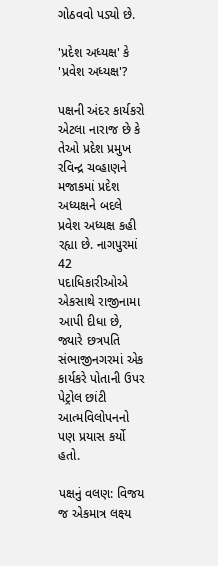ગોઠવવો પડ્યો છે.

'પ્રદેશ અધ્યક્ષ' કે 'પ્રવેશ અધ્યક્ષ'?

પક્ષની અંદર કાર્યકરો એટલા નારાજ છે કે તેઓ પ્રદેશ પ્રમુખ રવિન્દ્ર ચવ્હાણને મજાકમાં પ્રદેશ અધ્યક્ષને બદલે પ્રવેશ અધ્યક્ષ કહી રહ્યા છે. નાગપુરમાં 42 પદાધિકારીઓએ એકસાથે રાજીનામા આપી દીધા છે, જ્યારે છત્રપતિ સંભાજીનગરમાં એક કાર્યકરે પોતાની ઉપર પેટ્રોલ છાંટી આત્મવિલોપનનો પણ પ્રયાસ કર્યો હતો.

પક્ષનું વલણ: વિજય જ એકમાત્ર લક્ષ્ય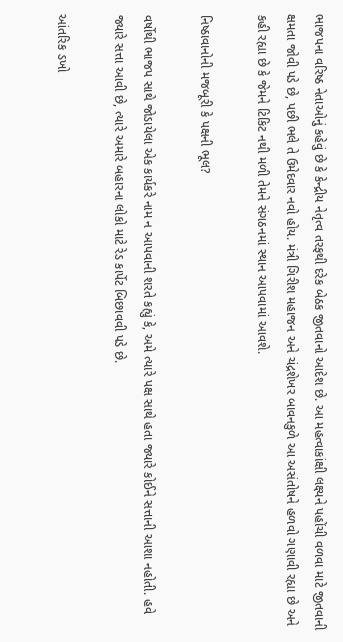ભાજપના વરિષ્ઠ નેતાઓનું કહેવું છે કે કેન્દ્રીય નેતૃત્વ તરફથી દરેક બેઠક જીતવાનો આદેશ છે. આ મહત્વાકાંક્ષી લક્ષ્યને પહોંચી વળવા માટે જીતવાની ક્ષમતા જોવી પડે છે, પછી ભલે તે ઉમેદવાર નવો હોય. મંત્રી ગિરીશ મહાજન અને ચંદ્રશેખર બાવનકુળે આ અસંતોષને હળવો ગણાવી રહ્યા છે અને કહી રહ્યા છે કે જેમને ટિકિટ નથી મળી તેમને સંગઠનમાં સ્થાન આપવામાં આવશે.

નિષ્ઠાવાનોની મજબૂરી કે પક્ષની ભૂલ?

વર્ષોથી ભાજપ સાથે જોડાયેલા એક કાર્યકરે નામ ન આપવાની શરતે કહ્યું કે, અમે ત્યારે પક્ષ સાથે હતા જ્યારે કોઈને સત્તાની આશા નહોતી. હવે જ્યારે સત્તા આવી છે, ત્યારે અમારે બહારના લોકો માટે રેડ કાર્પેટ બિછાવવી પડે છે.

આંતરિક ડખો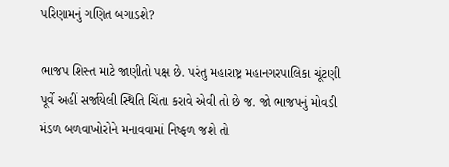પરિણામનું ગણિત બગાડશે?

ભાજપ શિસ્ત માટે જાણીતો પક્ષ છે. પરંતુ મહારાષ્ટ્ર મહાનગરપાલિકા ચૂંટણી પૂર્વે અહીં સર્જાયેલી સ્થિતિ ચિંતા કરાવે એવી તો છે જ. જો ભાજપનું મોવડી મંડળ બળવાખોરોને મનાવવામાં નિષ્ફળ જશે તો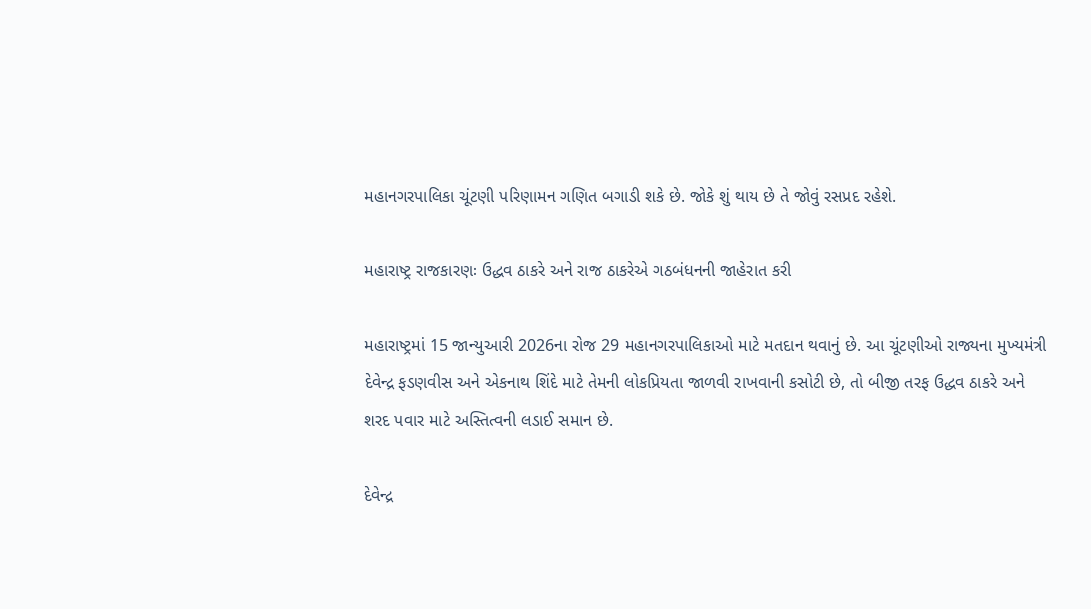મહાનગરપાલિકા ચૂંટણી પરિણામન ગણિત બગાડી શકે છે. જોકે શું થાય છે તે જોવું રસપ્રદ રહેશે.

મહારાષ્ટ્ર રાજકારણઃ ઉદ્ધવ ઠાકરે અને રાજ ઠાકરેએ ગઠબંધનની જાહેરાત કરી

મહારાષ્ટ્રમાં 15 જાન્યુઆરી 2026ના રોજ 29 મહાનગરપાલિકાઓ માટે મતદાન થવાનું છે. આ ચૂંટણીઓ રાજ્યના મુખ્યમંત્રી દેવેન્દ્ર ફડણવીસ અને એકનાથ શિંદે માટે તેમની લોકપ્રિયતા જાળવી રાખવાની કસોટી છે, તો બીજી તરફ ઉદ્ધવ ઠાકરે અને શરદ પવાર માટે અસ્તિત્વની લડાઈ સમાન છે.

દેવેન્દ્ર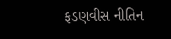ફડણવીસ નીતિન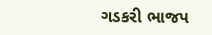ગડકરી ભાજપ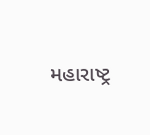મહારાષ્ટ્ર